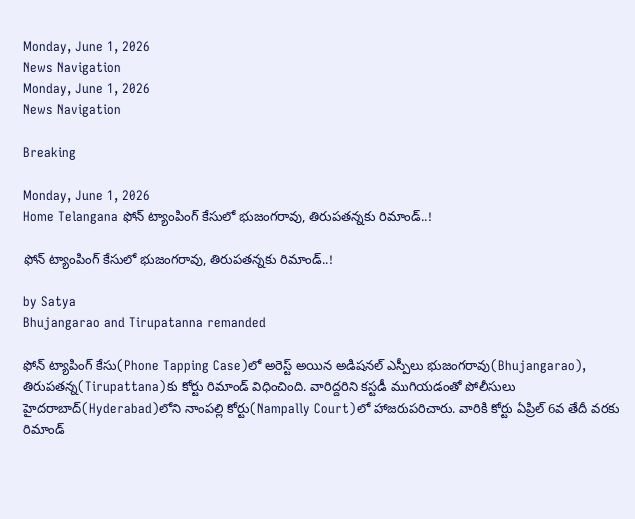Monday, June 1, 2026
News Navigation
Monday, June 1, 2026
News Navigation

Breaking

Monday, June 1, 2026
Home Telangana ఫోన్ ట్యాంపింగ్ కేసులో భుజంగరావు, తిరుపతన్నకు రిమాండ్..!

ఫోన్ ట్యాంపింగ్ కేసులో భుజంగరావు, తిరుపతన్నకు రిమాండ్..!

by Satya
Bhujangarao and Tirupatanna remanded

ఫోన్ ట్యాపింగ్ కేసు(Phone Tapping Case)లో అరెస్ట్ అయిన అడిషనల్ ఎస్పీలు భుజంగరావు(Bhujangarao), తిరుపతన్న(Tirupattana)కు కోర్టు రిమాండ్ విధించింది. వారిద్దరిని కస్టడీ ముగియడంతో పోలీసులు హైదరాబాద్‌(Hyderabad)లోని నాంపల్లి కోర్టు(Nampally Court)లో హాజరుపరిచారు. వారికి కోర్టు ఏప్రిల్ 6వ తేదీ వరకు రిమాండ్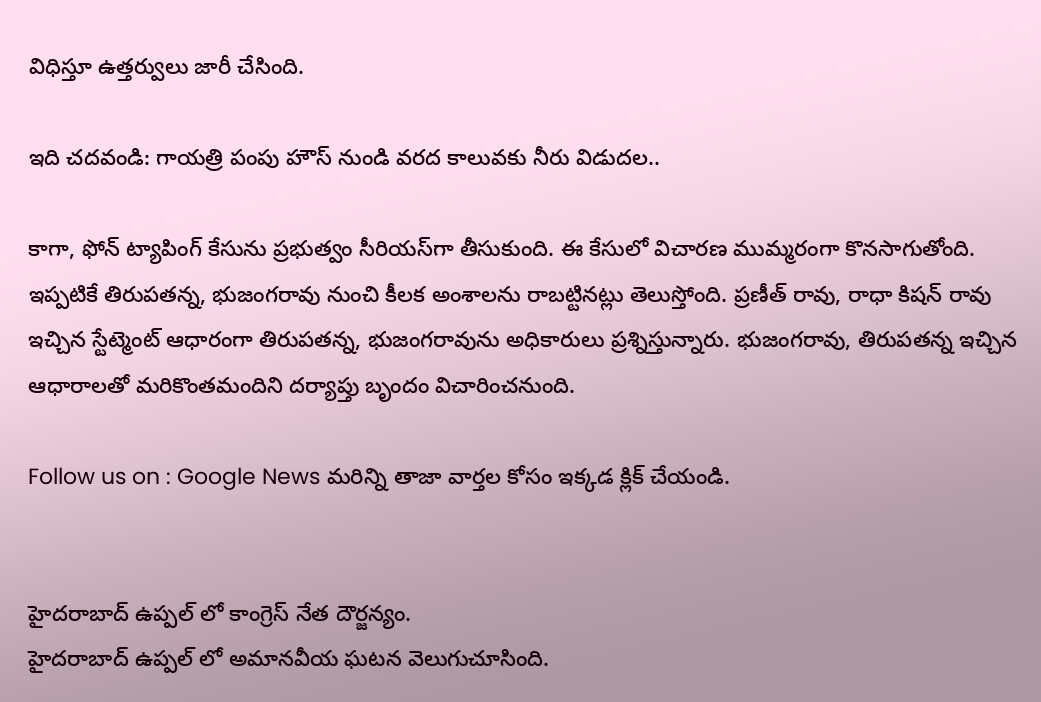విధిస్తూ ఉత్తర్వులు జారీ చేసింది.

ఇది చదవండి: గాయత్రి పంపు హౌస్ నుండి వరద కాలువకు నీరు విడుదల..

కాగా, ఫోన్ ట్యాపింగ్ కేసును ప్రభుత్వం సీరియస్‌గా తీసుకుంది. ఈ కేసులో విచారణ ముమ్మరంగా కొనసాగుతోంది. ఇప్పటికే తిరుపతన్న, భుజంగరావు నుంచి కీలక అంశాలను రాబట్టినట్లు తెలుస్తోంది. ప్రణీత్ రావు, రాధా కిషన్ రావు ఇచ్చిన స్టేట్మెంట్ ఆధారంగా తిరుపతన్న, భుజంగరావును అధికారులు ప్రశ్నిస్తున్నారు. భుజంగరావు, తిరుపతన్న ఇచ్చిన ఆధారాలతో మరికొంతమందిని దర్యాప్తు బృందం విచారించనుంది.

Follow us on : Google News మరిన్ని తాజా వార్తల కోసం ఇక్కడ క్లిక్ చేయండి.


హైదరాబాద్ ఉప్పల్ లో కాంగ్రెస్ నేత దౌర్జన్యం.
హైదరాబాద్ ఉప్పల్ లో అమానవీయ ఘటన వెలుగుచూసింది.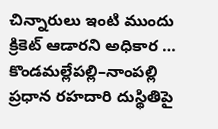చిన్నారులు ఇంటి ముందు క్రికెట్ ఆడారని అధికార …
కొండమల్లేపల్లి–నాంపల్లి ప్రధాన రహదారి దుస్థితిపై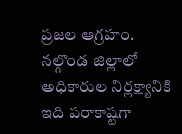ప్రజల ఆగ్రహం.
నల్గొండ జిల్లాలో అధికారుల నిర్లక్ష్యానికి ఇది పరాకాష్టగా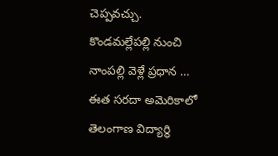చెప్పవచ్చు. కొండమల్లేపల్లి నుంచి నాంపల్లి వెళ్లే ప్రధాన …
ఈత సరదా అమెరికాలో తెలంగాణ విద్యార్థి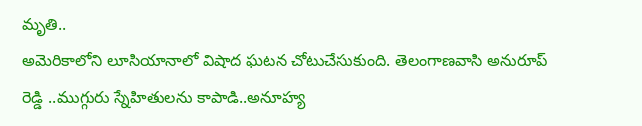మృతి..
అమెరికాలోని లూసియానాలో విషాద ఘటన చోటుచేసుకుంది. తెలంగాణవాసి అనురూప్‌ రెడ్డి ..ముగ్గురు స్నేహితులను కాపాడి..అనూహ్య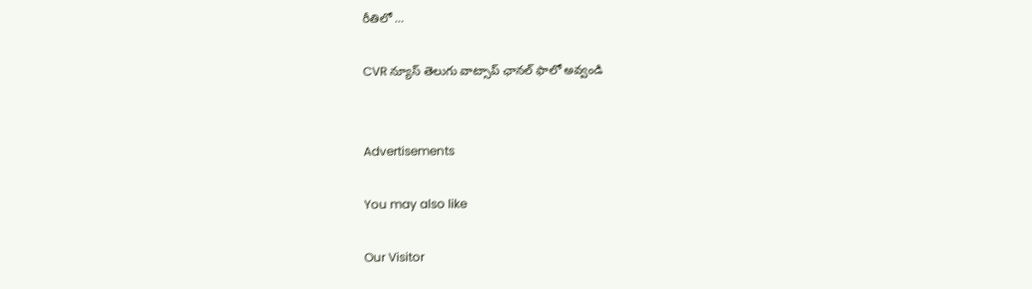రీతిలో …

CVR న్యూస్ తెలుగు వాట్సాప్ ఛానల్ ఫాలో అవ్వండి


Advertisements

You may also like

Our Visitor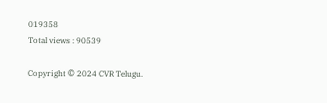019358
Total views : 90539

Copyright © 2024 CVR Telugu.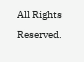All Rights Reserved.